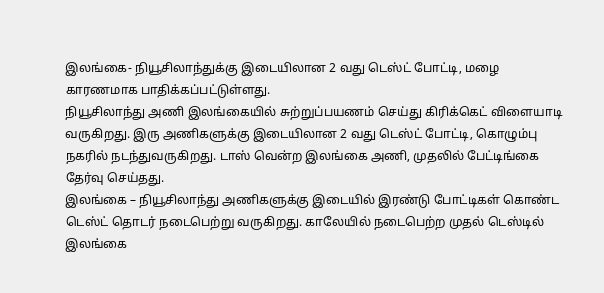இலங்கை- நியூசிலாந்துக்கு இடையிலான 2 வது டெஸ்ட் போட்டி, மழை காரணமாக பாதிக்கப்பட்டுள்ளது.
நியூசிலாந்து அணி இலங்கையில் சுற்றுப்பயணம் செய்து கிரிக்கெட் விளையாடி வருகிறது. இரு அணிகளுக்கு இடையிலான 2 வது டெஸ்ட் போட்டி, கொழும்பு நகரில் நடந்துவருகிறது. டாஸ் வென்ற இலங்கை அணி, முதலில் பேட்டிங்கை தேர்வு செய்தது.
இலங்கை – நியூசிலாந்து அணிகளுக்கு இடையில் இரண்டு போட்டிகள் கொண்ட டெஸ்ட் தொடர் நடைபெற்று வருகிறது. காலேயில் நடைபெற்ற முதல் டெஸ்டில் இலங்கை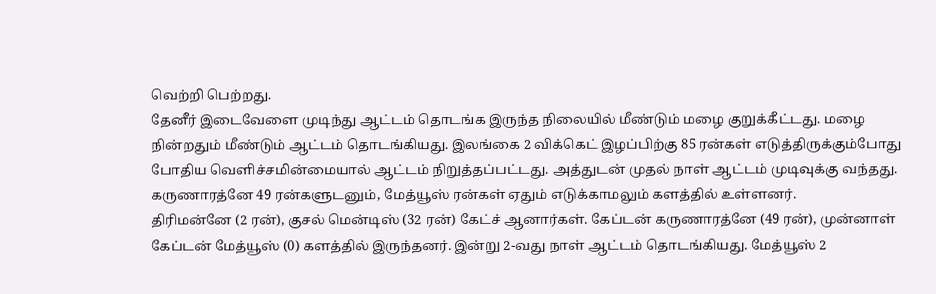வெற்றி பெற்றது.
தேனீர் இடைவேளை முடிந்து ஆட்டம் தொடங்க இருந்த நிலையில் மீண்டும் மழை குறுக்கீட்டது. மழை நின்றதும் மீண்டும் ஆட்டம் தொடங்கியது. இலங்கை 2 விக்கெட் இழப்பிற்கு 85 ரன்கள் எடுத்திருக்கும்போது போதிய வெளிச்சமின்மையால் ஆட்டம் நிறுத்தப்பட்டது. அத்துடன் முதல் நாள் ஆட்டம் முடிவுக்கு வந்தது.
கருணாரத்னே 49 ரன்களுடனும், மேத்யூஸ் ரன்கள் ஏதும் எடுக்காமலும் களத்தில் உள்ளனர்.
திரிமன்னே (2 ரன்), குசல் மென்டிஸ் (32 ரன்) கேட்ச் ஆனார்கள். கேப்டன் கருணாரத்னே (49 ரன்), முன்னாள் கேப்டன் மேத்யூஸ் (0) களத்தில் இருந்தனர். இன்று 2-வது நாள் ஆட்டம் தொடங்கியது. மேத்யூஸ் 2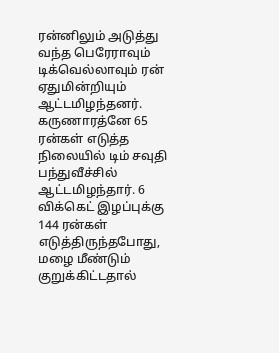ரன்னிலும் அடுத்து வந்த பெரேராவும் டிக்வெல்லாவும் ரன் ஏதுமின்றியும் ஆட்டமிழந்தனர். கருணாரத்னே 65 ரன்கள் எடுத்த நிலையில் டிம் சவுதி பந்துவீச்சில் ஆட்டமிழந்தார். 6 விக்கெட் இழப்புக்கு 144 ரன்கள் எடுத்திருந்தபோது, மழை மீண்டும் குறுக்கிட்டதால்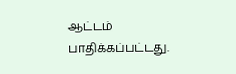ஆட்டம் பாதிக்கப்பட்டது.